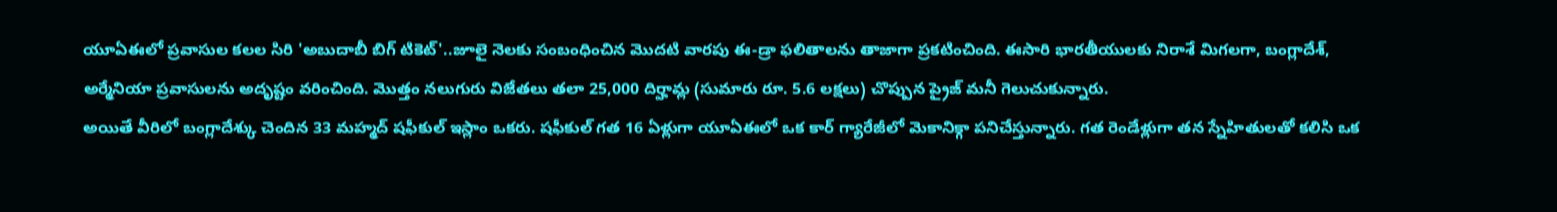యూఏఈలో ప్రవాసుల కలల సిరి 'అబుదాబీ బిగ్ టికెట్'..జూలై నెలకు సంబంధించిన మొదటి వారపు ఈ-డ్రా ఫలితాలను తాజాగా ప్రకటించింది. ఈసారి భారతీయులకు నిరాశే మిగలగా, బంగ్లాదేశ్, అర్మేనియా ప్రవాసులను అదృష్టం వరించింది. మొత్తం నలుగురు విజేతలు తలా 25,000 దిర్హామ్ల (సుమారు రూ. 5.6 లక్షలు) చొప్పున ప్రైజ్ మనీ గెలుచుకున్నారు.
అయితే వీరిలో బంగ్లాదేశ్కు చెందిన 33 మహ్మద్ షఫీకుల్ ఇస్లాం ఒకరు. షఫీకుల్ గత 16 ఏళ్లుగా యూఏఈలో ఒక కార్ గ్యారేజీలో మెకానిక్గా పనిచేస్తున్నారు. గత రెండేళ్లుగా తన స్నేహితులతో కలిసి ఒక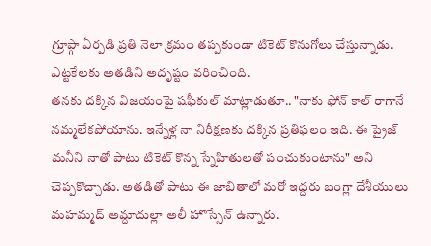గ్రూప్గా ఏర్పడి ప్రతి నెలా క్రమం తప్పకుండా టికెట్ కొనుగోలు చేస్తున్నాడు. ఎట్టకేలకు అతడిని అదృష్టం వరించింది.
తనకు దక్కిన విజయంపై షఫీకుల్ మాట్లాడుతూ.. "నాకు ఫోన్ కాల్ రాగానే నమ్మలేకపోయాను. ఇన్నేళ్ల నా నిరీక్షణకు దక్కిన ప్రతిఫలం ఇది. ఈ ప్రైజ్ మనీని నాతో పాటు టికెట్ కొన్న స్నేహితులతో పంచుకుంటాను" అని చెప్పకొచ్చాడు. అతడితో పాటు ఈ జాబితాలో మరో ఇద్దరు బంగ్లా దేశీయులు మహమ్మద్ అమ్దాదుల్లా అలీ హొస్సేన్ ఉన్నారు.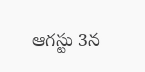ఆగస్టు 3న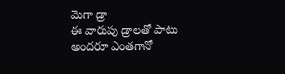మెగా డ్రా
ఈ వారుపు డ్రాలతో పాటు అందరూ ఎంతగానో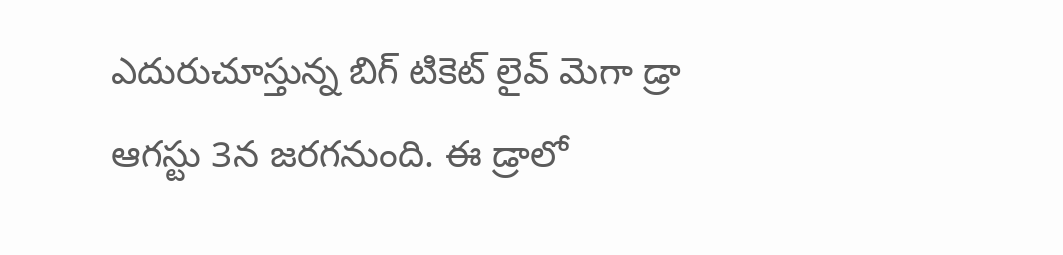ఎదురుచూస్తున్న బిగ్ టికెట్ లైవ్ మెగా డ్రా ఆగస్టు 3న జరగనుంది. ఈ డ్రాలో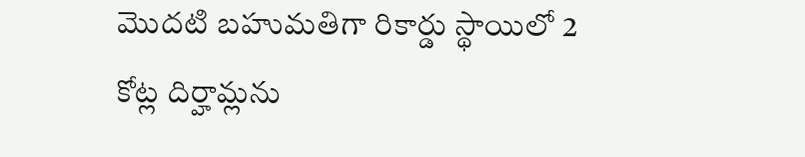మొదటి బహుమతిగా రికార్డు స్థాయిలో 2 కోట్ల దిర్హామ్లను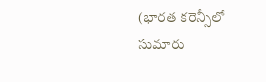(భారత కరెన్సీలో సుమారు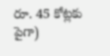రూ. 45 కోట్లకు పైగా)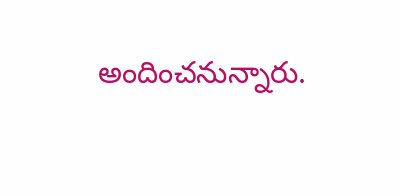అందించనున్నారు.